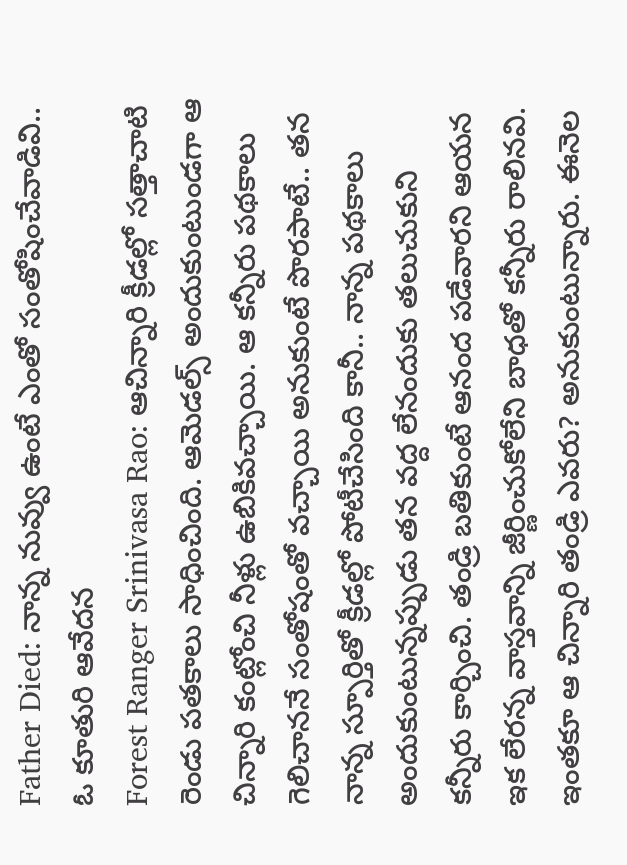Father Died: నాన్న నువ్వు ఉంటే ఎంతో సంతోషించేవాడివి.. ఓ కూతురి ఆవేదన
Forest Ranger Srinivasa Rao: ఆచిన్నారి క్రీడల్లో సత్తాచాటి రెండు పతకాలు సాధించింది. ఆమెడల్స్ అందుకుంటుండగా ఆ చిన్నారి కంట్లోంచి నీళ్లు ఉబికివచ్చాయి. ఆ కన్నీరు పథకాలు గెలిచాననే సంతోషంతో వచ్చాయి అనుకుంటే పొరపాటే.. తన నాన్న స్పూర్తితో క్రీడల్లో పోటీచేసింది కానీ.. నాన్న పథకాలు అందుకుంటున్నప్పుడు తన వద్ద లేనందుకు తలుచుకుని కన్నీరు కార్చించి. తండ్రి బతికుంటే ఆనంద పడేవారని ఆయన ఇక లేరన్న వాస్తవాన్ని జీర్ణించుకోలేని బాధతో కన్నీరు రాలినవి. ఇంతకూ ఆ చిన్నారి తండ్రి ఎవరు? అనుకుంటున్నారు. ఈనెల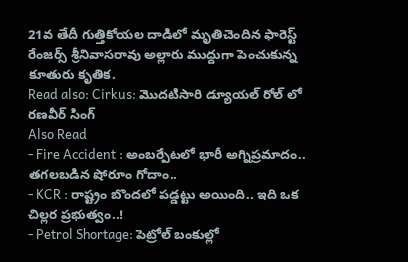21వ తేదీ గుత్తికోయల దాడిలో మృతిచెందిన ఫారెస్ట్ రేంజర్స్ శ్రీనివాసరావు అల్లారు ముద్దుగా పెంచుకున్న కూతురు కృతిక.
Read also: Cirkus: మొదటిసారి డ్యూయల్ రోల్ లో రణవీర్ సింగ్
Also Read
- Fire Accident : అంబర్పేటలో భారీ అగ్నిప్రమాదం.. తగలబడిన షోరూం గోదాం..
- KCR : రాష్ట్రం బొందలో పడ్డట్టు అయింది.. ఇది ఒక చిల్లర ప్రభుత్వం..!
- Petrol Shortage: పెట్రోల్ బంకుల్లో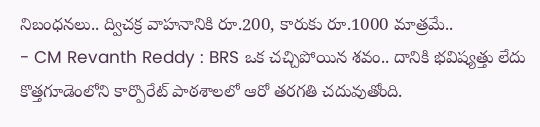నిబంధనలు.. ద్విచక్ర వాహనానికి రూ.200, కారుకు రూ.1000 మాత్రమే..
- CM Revanth Reddy : BRS ఒక చచ్చిపోయిన శవం.. దానికి భవిష్యత్తు లేదు
కొత్తగూడెంలోని కార్పొరేట్ పాఠశాలలో ఆరో తరగతి చదువుతోంది.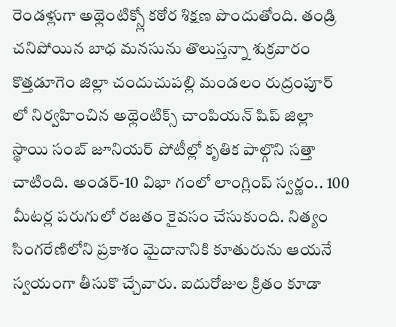రెండళ్లుగా అథ్లెంటిక్స్లో కఠోర శిక్షణ పొందుతోంది. తండ్రి చనిపోయిన బాధ మనసును తొలుస్తన్నా శుక్రవారం కొత్తడూగెం జిల్లా చందుచుపల్లి మండలం రుద్రంపూర్ లో నిర్వహించిన అథ్లెంటిక్స్ చాంపియన్ షిప్ జిల్లా స్థాయి సంబ్ జూనియర్ పోటీల్లో కృతిక పాల్గొని సత్తా చాటింది. అండర్-10 విభా గంలో లాంగ్లింప్ స్వర్ణం.. 100 మీటర్ల పరుగులో రజతం కైవసం చేసుకుంది. నిత్యం సింగరేణిలోని ప్రకాశం మైదానానికి కూతురును ఆయనే స్వయంగా తీసుకొ చ్చేవారు. ఐదురోజుల క్రితం కూడా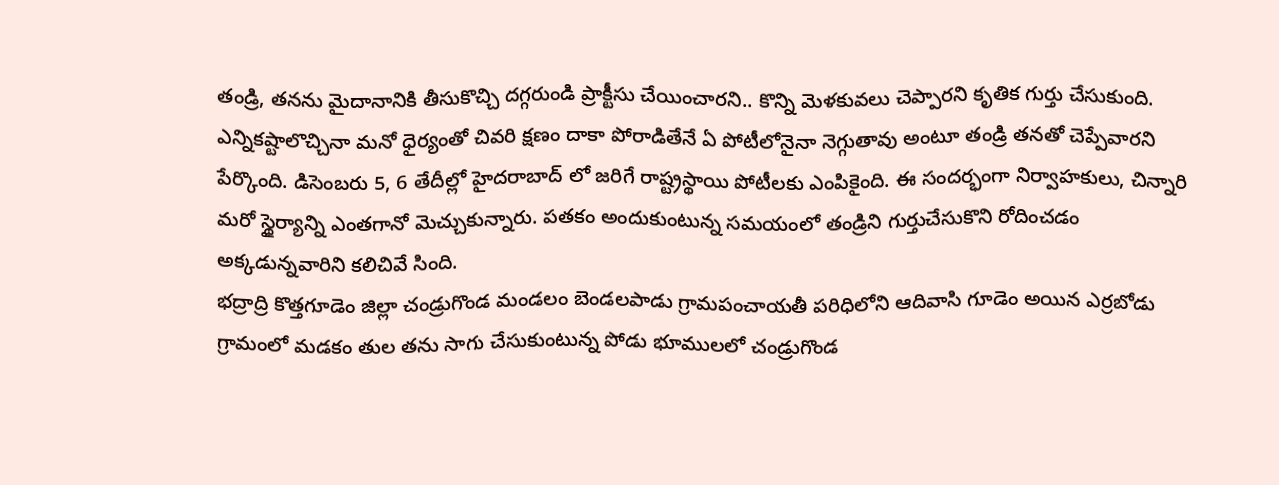తండ్రి, తనను మైదానానికి తీసుకొచ్చి దగ్గరుండి ప్రాక్టీసు చేయించారని.. కొన్ని మెళకువలు చెప్పారని కృతిక గుర్తు చేసుకుంది. ఎన్నికష్టాలొచ్చినా మనో ధైర్యంతో చివరి క్షణం దాకా పోరాడితేనే ఏ పోటీలోనైనా నెగ్గుతావు అంటూ తండ్రి తనతో చెప్పేవారని పేర్కొంది. డిసెంబరు 5, 6 తేదీల్లో హైదరాబాద్ లో జరిగే రాష్ట్రస్థాయి పోటీలకు ఎంపికైంది. ఈ సందర్భంగా నిర్వాహకులు, చిన్నారి మరో స్థైర్యాన్ని ఎంతగానో మెచ్చుకున్నారు. పతకం అందుకుంటున్న సమయంలో తండ్రిని గుర్తుచేసుకొని రోదించడం అక్కడున్నవారిని కలిచివే సింది.
భద్రాద్రి కొత్తగూడెం జిల్లా చండ్రుగొండ మండలం బెండలపాడు గ్రామపంచాయతీ పరిధిలోని ఆదివాసి గూడెం అయిన ఎర్రబోడు గ్రామంలో మడకం తుల తను సాగు చేసుకుంటున్న పోడు భూములలో చండ్రుగొండ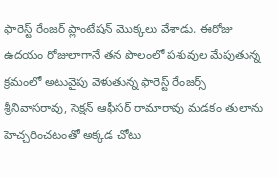ఫారెస్ట్ రేంజర్ ప్లాంటేషన్ మొక్కలు వేశాడు. ఈరోజు ఉదయం రోజులాగానే తన పొలంలో పశువుల మేపుతున్న క్రమంలో అటువైపు వెళుతున్న ఫారెస్ట్ రేంజర్స్ శ్రీనివాసరావు, సెక్షన్ ఆఫీసర్ రామారావు మడకం తులాను హెచ్చరించటంతో అక్కడ చోటు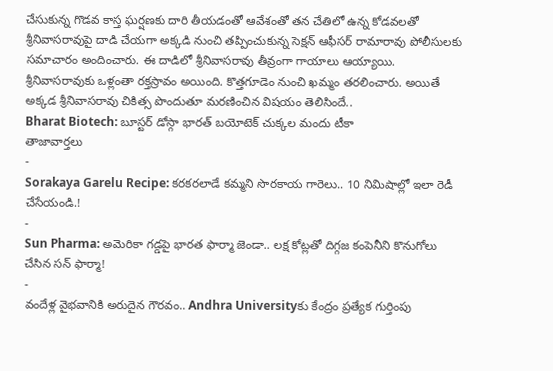చేసుకున్న గొడవ కాస్త ఘర్షణకు దారి తీయడంతో ఆవేశంతో తన చేతిలో ఉన్న కోడవలతో శ్రీనివాసరావుపై దాడి చేయగా అక్కడి నుంచి తప్పించుకున్న సెక్షన్ ఆఫీసర్ రామారావు పోలీసులకు సమాచారం అందించారు. ఈ దాడిలో శ్రీనివాసరావు తీవ్రంగా గాయాలు ఆయ్యాయి. శ్రీనివాసరావుకు ఒళ్లంతా రక్తస్రావం అయింది. కొత్తగూడెం నుంచి ఖమ్మం తరలించారు. అయితే అక్కడ శ్రీనివాసరావు చికిత్స పొందుతూ మరణించిన విషయం తెలిసిందే..
Bharat Biotech: బూస్టర్ డోస్గా భారత్ బయోటెక్ చుక్కల మందు టీకా
తాజావార్తలు
-
Sorakaya Garelu Recipe: కరకరలాడే కమ్మని సొరకాయ గారెలు.. 10 నిమిషాల్లో ఇలా రెడీ చేసేయండి.!
-
Sun Pharma: అమెరికా గడ్డపై భారత ఫార్మా జెండా.. లక్ష కోట్లతో దిగ్గజ కంపెనీని కొనుగోలు చేసిన సన్ ఫార్మా!
-
వందేళ్ల వైభవానికి అరుదైన గౌరవం.. Andhra Universityకు కేంద్రం ప్రత్యేక గుర్తింపు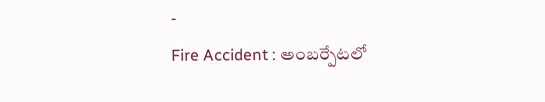-
Fire Accident : అంబర్పేటలో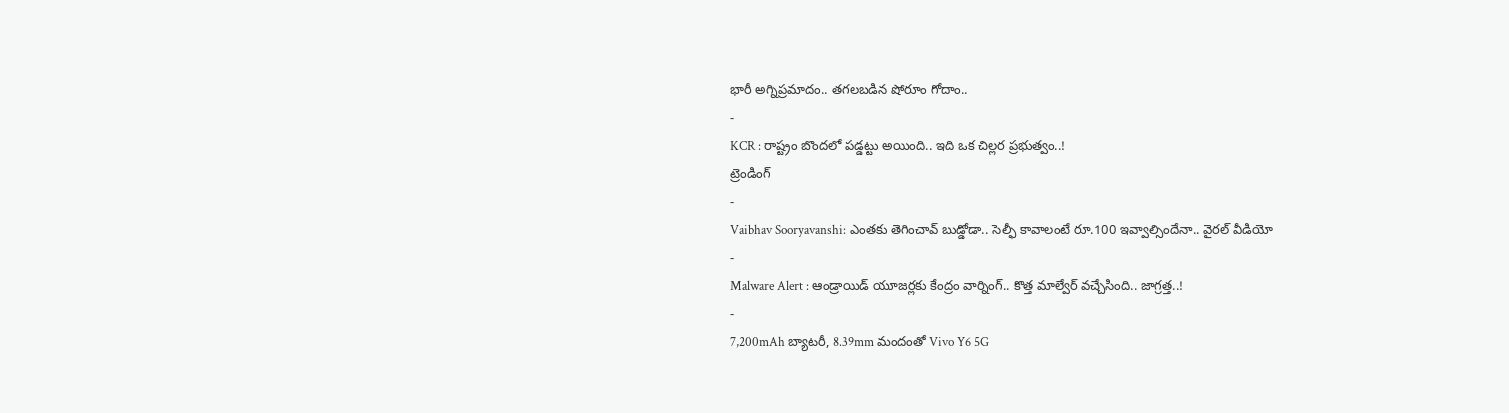భారీ అగ్నిప్రమాదం.. తగలబడిన షోరూం గోదాం..
-
KCR : రాష్ట్రం బొందలో పడ్డట్టు అయింది.. ఇది ఒక చిల్లర ప్రభుత్వం..!
ట్రెండింగ్
-
Vaibhav Sooryavanshi: ఎంతకు తెగించావ్ బుడ్డోడా.. సెల్ఫీ కావాలంటే రూ.100 ఇవ్వాల్సిందేనా.. వైరల్ వీడియో
-
Malware Alert : ఆండ్రాయిడ్ యూజర్లకు కేంద్రం వార్నింగ్.. కొత్త మాల్వేర్ వచ్చేసింది.. జాగ్రత్త..!
-
7,200mAh బ్యాటరీ, 8.39mm మందంతో Vivo Y6 5G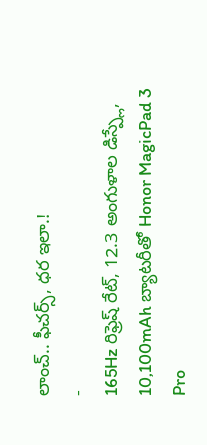లాంచ్.. ఫీచర్స్, ధర ఇలా.!
-
165Hz రిఫ్రెష్ రేట్, 12.3 అంగుళాల డిస్ప్లే, 10,100mAh బ్యాటరీతో Honor MagicPad 3 Pro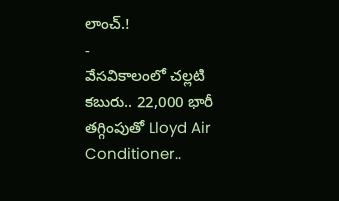లాంచ్.!
-
వేసవికాలంలో చల్లటి కబురు.. 22,000 భారీ తగ్గింపుతో Lloyd Air Conditioner..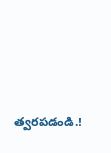త్వరపడండి.!